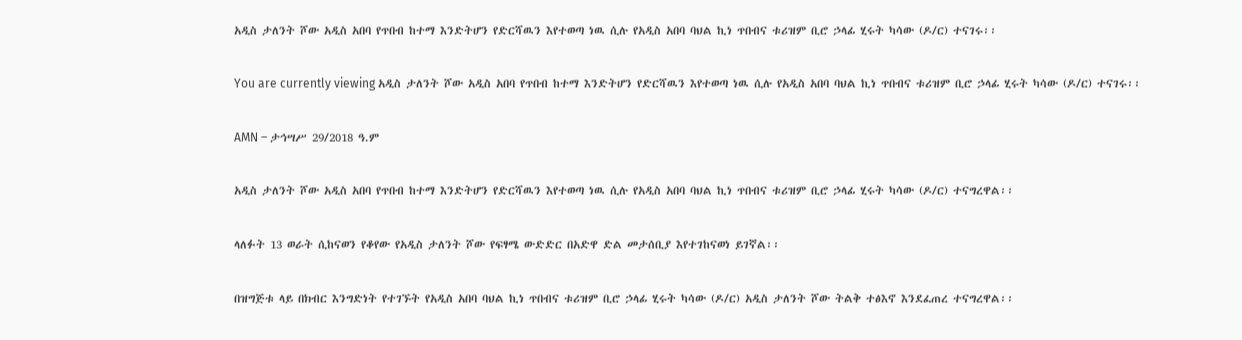አዲስ ታለንት ሾው አዲስ አበባ የጥበብ ከተማ እንድትሆን የድርሻዉን እየተወጣ ነዉ ሲሉ የአዲስ አበባ ባህል ኪነ ጥበብና ቱሪዝም ቢሮ ኃላፊ ሂሩት ካሳው (ዶ/ር) ተናገሩ፡፡

You are currently viewing አዲስ ታለንት ሾው አዲስ አበባ የጥበብ ከተማ እንድትሆን የድርሻዉን እየተወጣ ነዉ ሲሉ የአዲስ አበባ ባህል ኪነ ጥበብና ቱሪዝም ቢሮ ኃላፊ ሂሩት ካሳው (ዶ/ር) ተናገሩ፡፡

AMN – ታኅሣሥ 29/2018 ዓ.ም

አዲስ ታለንት ሾው አዲስ አበባ የጥበብ ከተማ እንድትሆን የድርሻዉን እየተወጣ ነዉ ሲሉ የአዲስ አበባ ባህል ኪነ ጥበብና ቱሪዝም ቢሮ ኃላፊ ሂሩት ካሳው (ዶ/ር) ተናግረዋል፡፡

ላለፉት 13 ወራት ሲከናወን የቆየው የአዲስ ታለንት ሾው የፍፃሜ ውድድር በአድዋ ድል መታሰቢያ እየተገከናወነ ይገኛል፡፡

በዝግጅቱ ላይ በክብር እንግድነት የተገኙት የአዲስ አበባ ባህል ኪነ ጥበብና ቱሪዝም ቢሮ ኃላፊ ሂሩት ካሳው (ዶ/ር) አዲስ ታለንት ሾው ትልቅ ተፅእኖ እንደፈጠረ ተናግረዋል፡፡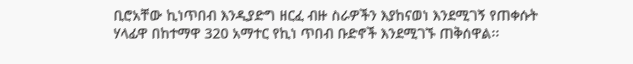ቢሮአቸው ኪነጥበብ እንዲያድግ ዘርፈ ብዙ ስራዎችን እያከናወነ እንደሚገኝ የጠቀሱት ሃላፊዋ በከተማዋ 320 አማተር የኪነ ጥበብ ቡድኖች እንደሚገኙ ጠቅሰዋል፡፡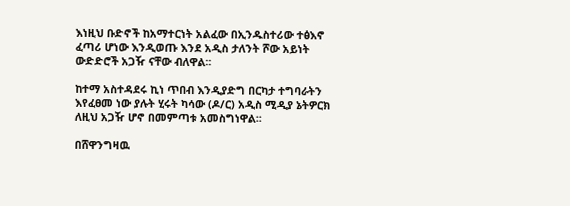እነዚህ ቡድኖች ከአማተርነት አልፈው በኢንዱስተሪው ተፅእኖ ፈጣሪ ሆነው እንዲወጡ እንደ አዲስ ታለንት ሾው አይነት ውድድሮች አጋዥ ናቸው ብለዋል፡፡

ከተማ አስተዳደሩ ኪነ ጥበብ እንዲያድግ በርካታ ተግባራትን እየፈፀመ ነው ያሉት ሂሩት ካሳው (ዶ/ር) አዲስ ሚዲያ ኔትዎርክ ለዚህ አጋዥ ሆኖ በመምጣቱ አመስግነዋል፡፡

በሸዋንግዛዉ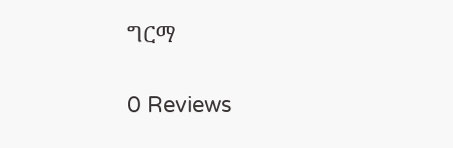ግርማ

0 Reviews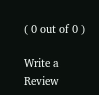( 0 out of 0 )

Write a Review